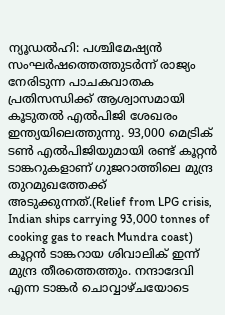ന്യൂഡൽഹി: പശ്ചിമേഷ്യൻ സംഘർഷത്തെത്തുടർന്ന് രാജ്യം നേരിടുന്ന പാചകവാതക പ്രതിസന്ധിക്ക് ആശ്വാസമായി കൂടുതൽ എൽപിജി ശേഖരം ഇന്ത്യയിലെത്തുന്നു. 93,000 മെട്രിക് ടൺ എൽപിജിയുമായി രണ്ട് കൂറ്റൻ ടാങ്കറുകളാണ് ഗുജറാത്തിലെ മുന്ദ്ര തുറമുഖത്തേക്ക് അടുക്കുന്നത്.(Relief from LPG crisis, Indian ships carrying 93,000 tonnes of cooking gas to reach Mundra coast)
കൂറ്റൻ ടാങ്കറായ ശിവാലിക് ഇന്ന് മുന്ദ്ര തീരത്തെത്തും. നന്ദാദേവി എന്ന ടാങ്കർ ചൊവ്വാഴ്ചയോടെ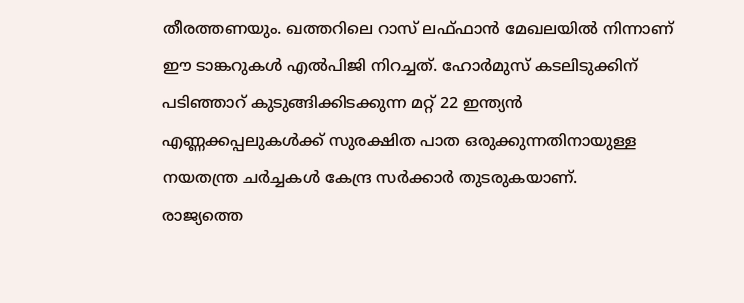തീരത്തണയും. ഖത്തറിലെ റാസ് ലഫ്ഫാൻ മേഖലയിൽ നിന്നാണ് ഈ ടാങ്കറുകൾ എൽപിജി നിറച്ചത്. ഹോർമുസ് കടലിടുക്കിന് പടിഞ്ഞാറ് കുടുങ്ങിക്കിടക്കുന്ന മറ്റ് 22 ഇന്ത്യൻ എണ്ണക്കപ്പലുകൾക്ക് സുരക്ഷിത പാത ഒരുക്കുന്നതിനായുള്ള നയതന്ത്ര ചർച്ചകൾ കേന്ദ്ര സർക്കാർ തുടരുകയാണ്.
രാജ്യത്തെ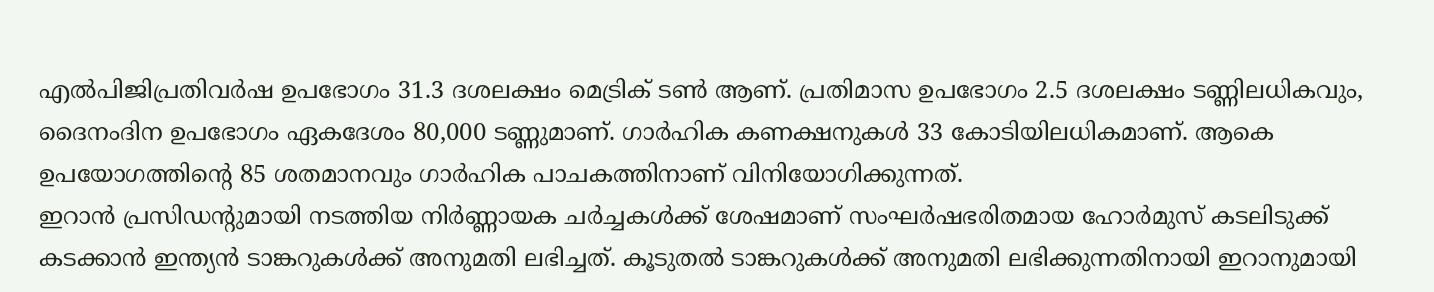എൽപിജിപ്രതിവർഷ ഉപഭോഗം 31.3 ദശലക്ഷം മെട്രിക് ടൺ ആണ്. പ്രതിമാസ ഉപഭോഗം 2.5 ദശലക്ഷം ടണ്ണിലധികവും, ദൈനംദിന ഉപഭോഗം ഏകദേശം 80,000 ടണ്ണുമാണ്. ഗാർഹിക കണക്ഷനുകൾ 33 കോടിയിലധികമാണ്. ആകെ ഉപയോഗത്തിന്റെ 85 ശതമാനവും ഗാർഹിക പാചകത്തിനാണ് വിനിയോഗിക്കുന്നത്.
ഇറാൻ പ്രസിഡന്റുമായി നടത്തിയ നിർണ്ണായക ചർച്ചകൾക്ക് ശേഷമാണ് സംഘർഷഭരിതമായ ഹോർമുസ് കടലിടുക്ക് കടക്കാൻ ഇന്ത്യൻ ടാങ്കറുകൾക്ക് അനുമതി ലഭിച്ചത്. കൂടുതൽ ടാങ്കറുകൾക്ക് അനുമതി ലഭിക്കുന്നതിനായി ഇറാനുമായി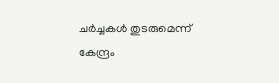ചർച്ചകൾ തുടരുമെന്ന് കേന്ദ്രം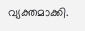വ്യക്തമാക്കി.